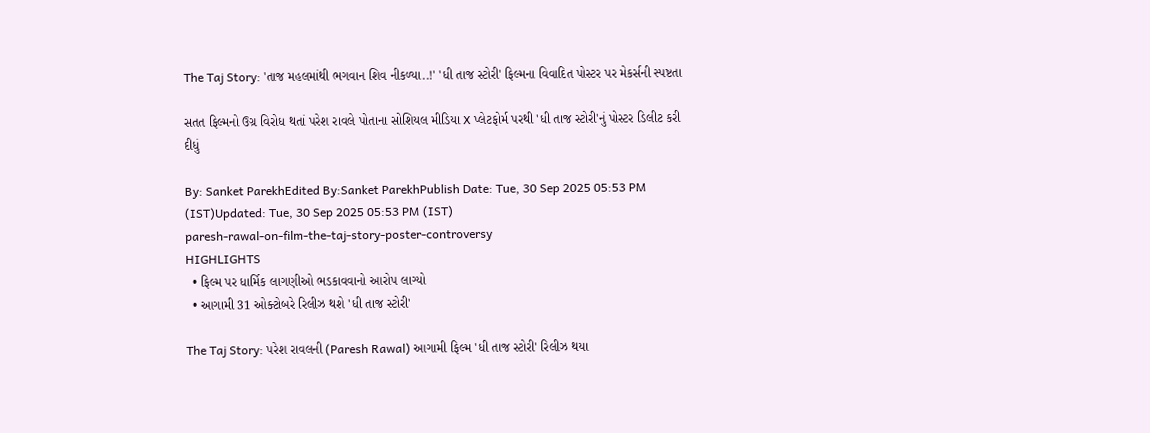The Taj Story: 'તાજ મહલમાંથી ભગવાન શિવ નીકળ્યા..!' 'ધી તાજ સ્ટોરી' ફિલ્મના વિવાદિત પોસ્ટર પર મેકર્સની સ્પષ્ટતા

સતત ફિલ્મનો ઉગ્ર વિરોધ થતાં પરેશ રાવલે પોતાના સોશિયલ મીડિયા X પ્લેટફોર્મ પરથી 'ધી તાજ સ્ટોરી'નું પોસ્ટર ડિલીટ કરી દીધું

By: Sanket ParekhEdited By:Sanket ParekhPublish Date: Tue, 30 Sep 2025 05:53 PM (IST)Updated: Tue, 30 Sep 2025 05:53 PM (IST)
paresh-rawal-on-film-the-taj-story-poster-controversy
HIGHLIGHTS
  • ફિલ્મ પર ધાર્મિક લાગણીઓ ભડકાવવાનો આરોપ લાગ્યો
  • આગામી 31 ઓક્ટોબરે રિલીઝ થશે 'ધી તાજ સ્ટોરી'

The Taj Story: પરેશ રાવલની (Paresh Rawal) આગામી ફિલ્મ 'ધી તાજ સ્ટોરી' રિલીઝ થયા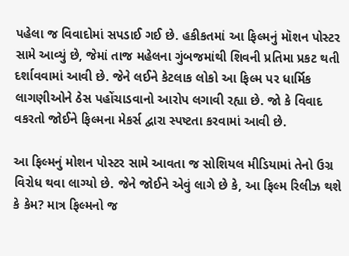પહેલા જ વિવાદોમાં સપડાઈ ગઈ છે. હકીકતમાં આ ફિલ્મનું મૉશન પોસ્ટર સામે આવ્યું છે, જેમાં તાજ મહેલના ગુંબજમાંથી શિવની પ્રતિમા પ્રકટ થતી દર્શાવવામાં આવી છે. જેને લઈને કેટલાક લોકો આ ફિલ્મ પર ધાર્મિક લાગણીઓને ઠેસ પહોંચાડવાનો આરોપ લગાવી રહ્યા છે. જો કે વિવાદ વકરતો જોઈને ફિલ્મના મેકર્સ દ્વારા સ્પષ્ટતા કરવામાં આવી છે.

આ ફિલ્મનું મોશન પોસ્ટર સામે આવતા જ સોશિયલ મીડિયામાં તેનો ઉગ્ર વિરોધ થવા લાગ્યો છે. જેને જોઈને એવું લાગે છે કે, આ ફિલ્મ રિલીઝ થશે કે કેમ? માત્ર ફિલ્મનો જ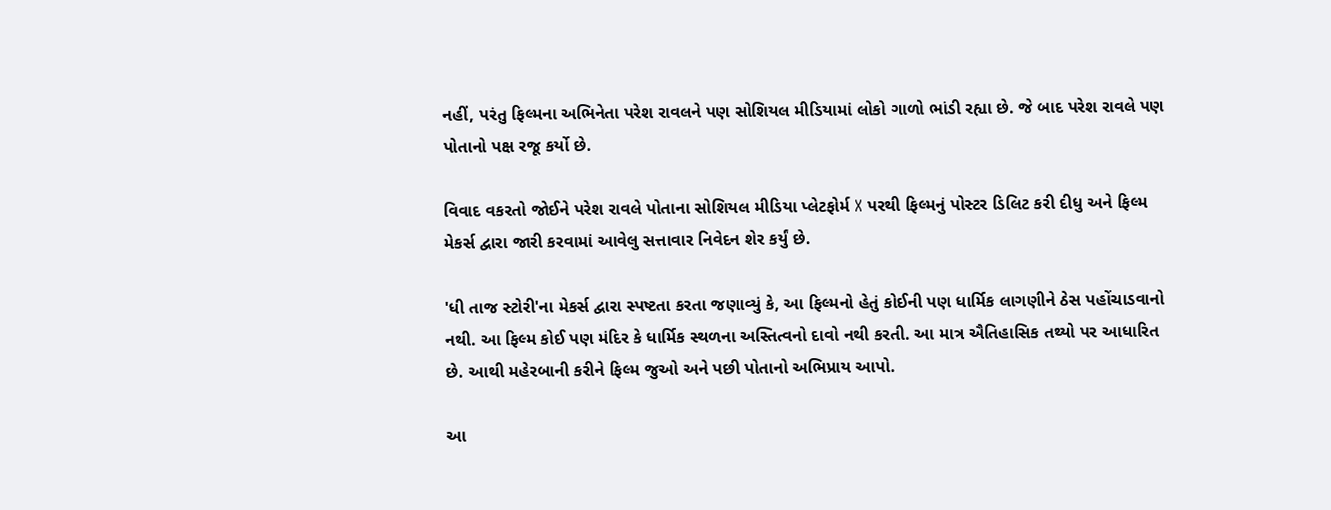નહીં, પરંતુ ફિલ્મના અભિનેતા પરેશ રાવલને પણ સોશિયલ મીડિયામાં લોકો ગાળો ભાંડી રહ્યા છે. જે બાદ પરેશ રાવલે પણ પોતાનો પક્ષ રજૂ કર્યો છે.

વિવાદ વકરતો જોઈને પરેશ રાવલે પોતાના સોશિયલ મીડિયા પ્લેટફોર્મ X પરથી ફિલ્મનું પોસ્ટર ડિલિટ કરી દીધુ અને ફિલ્મ મેકર્સ દ્વારા જારી કરવામાં આવેલુ સત્તાવાર નિવેદન શેર કર્યું છે.

'ધી તાજ સ્ટોરી'ના મેકર્સ દ્વારા સ્પષ્ટતા કરતા જણાવ્યું કે, આ ફિલ્મનો હેતું કોઈની પણ ધાર્મિક લાગણીને ઠેસ પહોંચાડવાનો નથી. આ ફિલ્મ કોઈ પણ મંદિર કે ધાર્મિક સ્થળના અસ્તિત્વનો દાવો નથી કરતી. આ માત્ર ઐતિહાસિક તથ્યો પર આધારિત છે. આથી મહેરબાની કરીને ફિલ્મ જુઓ અને પછી પોતાનો અભિપ્રાય આપો.

આ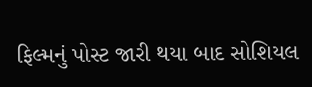ફિલ્મનું પોસ્ટ જારી થયા બાદ સોશિયલ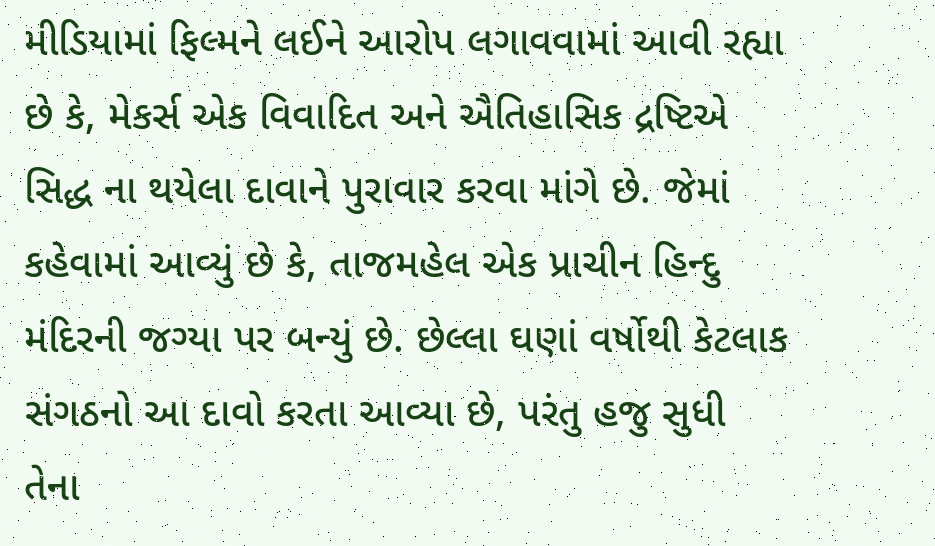મીડિયામાં ફિલ્મને લઈને આરોપ લગાવવામાં આવી રહ્યા છે કે, મેકર્સ એક વિવાદિત અને ઐતિહાસિક દ્રષ્ટિએ સિદ્ધ ના થયેલા દાવાને પુરાવાર કરવા માંગે છે. જેમાં કહેવામાં આવ્યું છે કે, તાજમહેલ એક પ્રાચીન હિન્દુ મંદિરની જગ્યા પર બન્યું છે. છેલ્લા ઘણાં વર્ષોથી કેટલાક સંગઠનો આ દાવો કરતા આવ્યા છે, પરંતુ હજુ સુધી તેના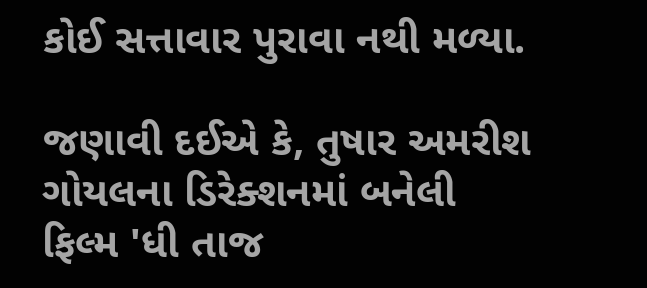કોઈ સત્તાવાર પુરાવા નથી મળ્યા.

જણાવી દઈએ કે, તુષાર અમરીશ ગોયલના ડિરેક્શનમાં બનેલી ફિલ્મ 'ધી તાજ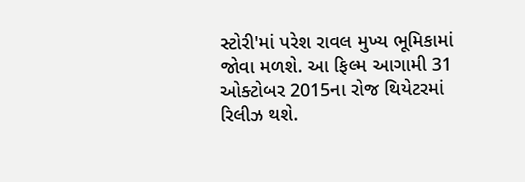સ્ટોરી'માં પરેશ રાવલ મુખ્ય ભૂમિકામાં જોવા મળશે. આ ફિલ્મ આગામી 31 ઓક્ટોબર 2015ના રોજ થિયેટરમાં રિલીઝ થશે.